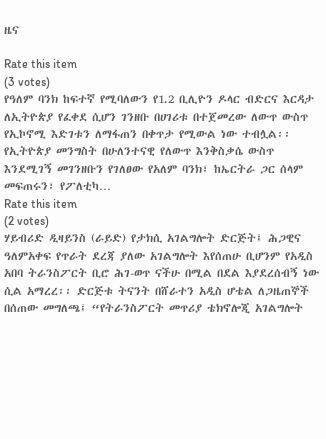ዜና

Rate this item
(3 votes)
የዓለም ባንክ ከፍተኛ የሚባለውን የ1.2 ቢሊዮን ዶላር ብድርና እርዳታ ለኢትዮጵያ የፈቀደ ሲሆን ገንዘቡ በሀገሪቱ በተጀመረው ለውጥ ውስጥ የኢኮኖሚ እድገቱን ለማፋጠን በቀጥታ የሚውል ነው ተብሏል፡፡ የኢትዮጵያ መንግስት በሁለንተናዊ የለውጥ እንቅስቃሴ ውስጥ እንደሚገኝ መገንዘቡን የገለፀው የአለም ባንክ፣ ከኤርትራ ጋር ሰላም መፍጠሩን፣ የፖለቲካ…
Rate this item
(2 votes)
ሃይብሪድ ዲዛይንስ (ራይድ) የታክሲ አገልግሎት ድርጅት፤ ሕጋዊና ዓለምአቀፍ የጥራት ደረጃ ያለው አገልግሎት እየሰጠሁ ቢሆንም የአዲስ አበባ ትራንስፖርት ቢሮ ሕገ-ወጥ ናችሁ በሚል በደል እያደረሰብኝ ነው ሲል አማረረ፡፡ ድርጅቱ ትናንት በሸራተን አዲስ ሆቴል ለጋዜጠኞች በሰጠው መግለጫ፤ “የትራንስፖርት መጥሪያ ቴክኖሎጂ አገልግሎት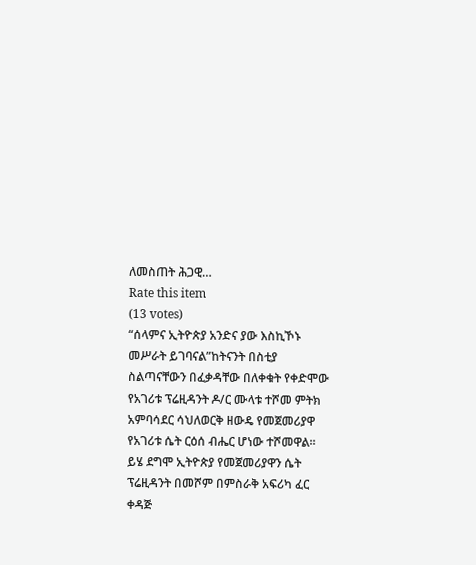ለመስጠት ሕጋዊ…
Rate this item
(13 votes)
“ሰላምና ኢትዮጵያ አንድና ያው እስኪኾኑ መሥራት ይገባናል”ከትናንት በስቲያ ስልጣናቸውን በፈቃዳቸው በለቀቁት የቀድሞው የአገሪቱ ፕሬዚዳንት ዶ/ር ሙላቱ ተሾመ ምትክ አምባሳደር ሳህለወርቅ ዘውዴ የመጀመሪያዋ የአገሪቱ ሴት ርዕሰ ብሔር ሆነው ተሾመዋል፡፡ ይሄ ደግሞ ኢትዮጵያ የመጀመሪያዋን ሴት ፕሬዚዳንት በመሾም በምስራቅ አፍሪካ ፈር ቀዳጅ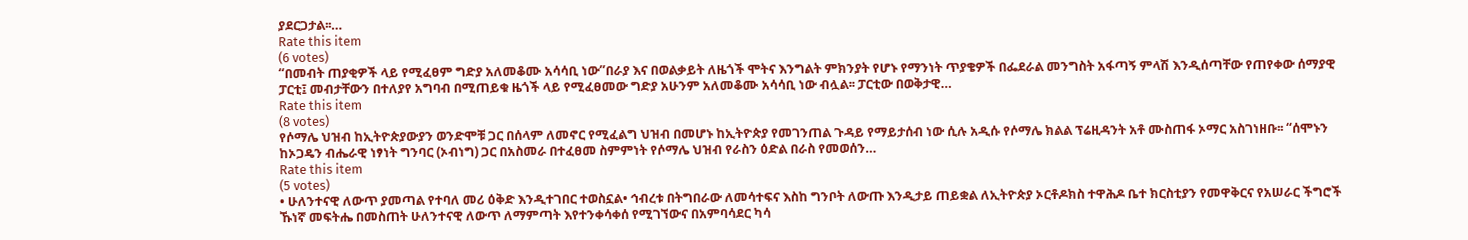ያደርጋታል፡፡…
Rate this item
(6 votes)
“በመብት ጠያቂዎች ላይ የሚፈፀም ግድያ አለመቆሙ አሳሳቢ ነው”በራያ እና በወልቃይት ለዜጎች ሞትና እንግልት ምክንያት የሆኑ የማንነት ጥያቄዎች በፌደራል መንግስት አፋጣኝ ምላሽ እንዲሰጣቸው የጠየቀው ሰማያዊ ፓርቲ፤ መብታቸውን በተለያየ አግባብ በሚጠይቁ ዜጎች ላይ የሚፈፀመው ግድያ አሁንም አለመቆሙ አሳሳቢ ነው ብሏል፡፡ ፓርቲው በወቅታዊ…
Rate this item
(8 votes)
የሶማሌ ህዝብ ከኢትዮጵያውያን ወንድሞቹ ጋር በሰላም ለመኖር የሚፈልግ ህዝብ በመሆኑ ከኢትዮጵያ የመገንጠል ጉዳይ የማይታሰብ ነው ሲሉ አዲሱ የሶማሌ ክልል ፕሬዚዳንት አቶ ሙስጠፋ ኦማር አስገነዘቡ፡፡ “ሰሞኑን ከኦጋዴን ብሔራዊ ነፃነት ግንባር (ኦብነግ) ጋር በአስመራ በተፈፀመ ስምምነት የሶማሌ ህዝብ የራስን ዕድል በራስ የመወሰን…
Rate this item
(5 votes)
• ሁለንተናዊ ለውጥ ያመጣል የተባለ መሪ ዕቅድ እንዲተገበር ተወስኗል• ኅብረቱ በትግበራው ለመሳተፍና እስከ ግንቦት ለውጡ እንዲታይ ጠይቋል ለኢትዮጵያ ኦርቶዶክስ ተዋሕዶ ቤተ ክርስቲያን የመዋቅርና የአሠራር ችግሮች ኹነኛ መፍትሔ በመስጠት ሁለንተናዊ ለውጥ ለማምጣት እየተንቀሳቀሰ የሚገኘውና በአምባሳደር ካሳ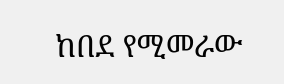ከበደ የሚመራው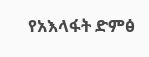የአእላፋት ድምፅ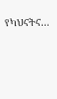የካህናትና…